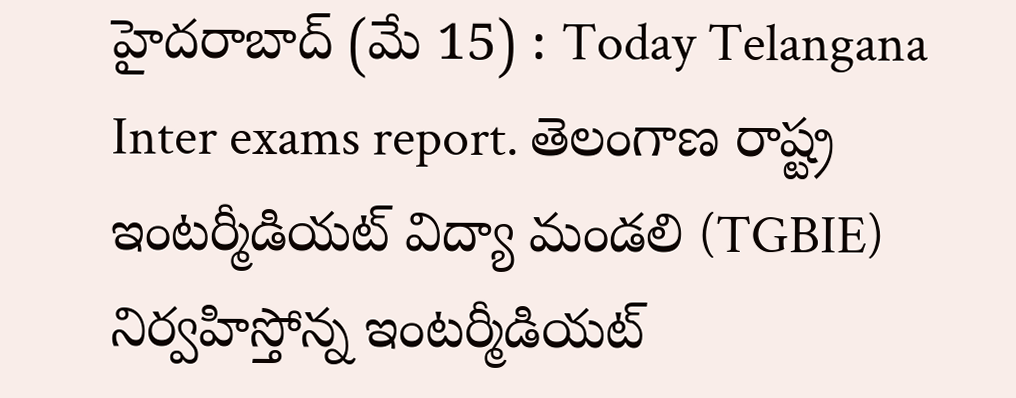హైదరాబాద్ (మే 15) : Today Telangana Inter exams report. తెలంగాణ రాష్ట్ర ఇంటర్మీడియట్ విద్యా మండలి (TGBIE) నిర్వహిస్తోన్న ఇంటర్మీడియట్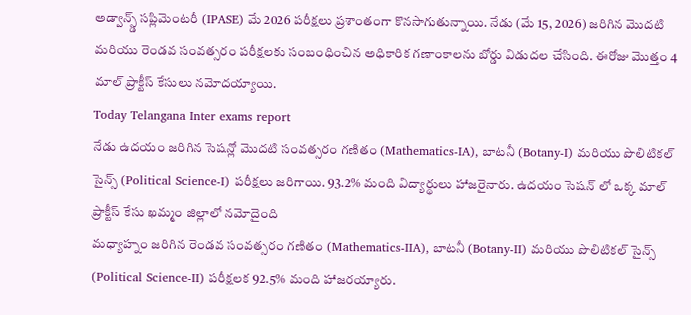అడ్వాన్స్డ్ సప్లిమెంటరీ (IPASE) మే 2026 పరీక్షలు ప్రశాంతంగా కొనసాగుతున్నాయి. నేడు (మే 15, 2026) జరిగిన మొదటి మరియు రెండవ సంవత్సరం పరీక్షలకు సంబంధించిన అధికారిక గణాంకాలను బోర్డు విడుదల చేసింది. ఈరోజు మొత్తం 4 మాల్ ప్రాక్టీస్ కేసులు నమోదయ్యాయి.
Today Telangana Inter exams report
నేడు ఉదయం జరిగిన సెషన్లో మొదటి సంవత్సరం గణితం (Mathematics-IA), బాటనీ (Botany-I) మరియు పొలిటికల్ సైన్స్ (Political Science-I) పరీక్షలు జరిగాయి. 93.2% మంది విద్యార్థులు హాజరైనారు. ఉదయం సెషన్ లో ఒక్క మాల్ ప్రాక్టీస్ కేసు ఖమ్మం జిల్లాలో నమోదైంది
మధ్యాహ్నం జరిగిన రెండవ సంవత్సరం గణితం (Mathematics-IIA), బాటనీ (Botany-II) మరియు పొలిటికల్ సైన్స్ (Political Science-II) పరీక్షలక 92.5% మంది హాజరయ్యారు.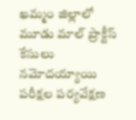ఖమ్మం జిల్లాలో మూడు మాల్ ప్రాక్టీస్ కేసులు నమోదయ్యాయి
పరీక్షల పర్యవేక్షణ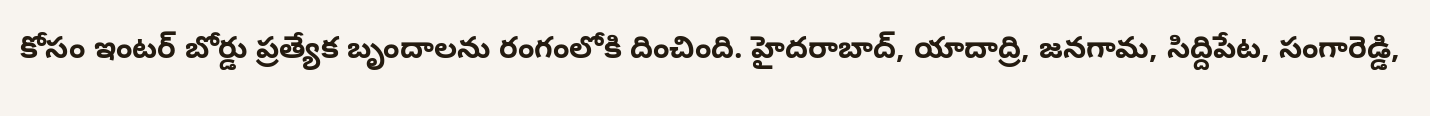కోసం ఇంటర్ బోర్డు ప్రత్యేక బృందాలను రంగంలోకి దించింది. హైదరాబాద్, యాదాద్రి, జనగామ, సిద్దిపేట, సంగారెడ్డి,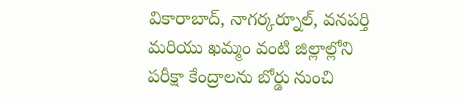వికారాబాద్, నాగర్కర్నూల్, వనపర్తి మరియు ఖమ్మం వంటి జిల్లాల్లోని పరీక్షా కేంద్రాలను బోర్డు నుంచి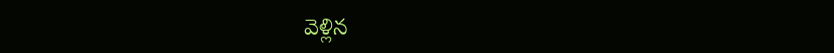వెళ్లిన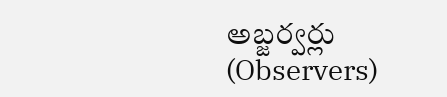అబ్జర్వర్లు (Observers)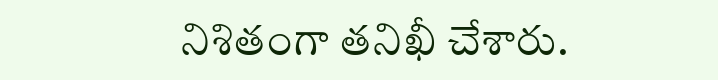నిశితంగా తనిఖీ చేశారు.